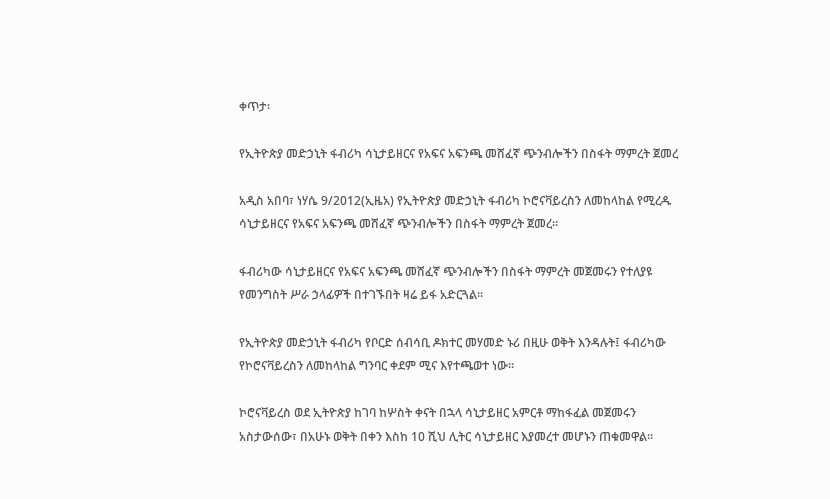ቀጥታ፡

የኢትዮጵያ መድኃኒት ፋብሪካ ሳኒታይዘርና የአፍና አፍንጫ መሸፈኛ ጭንብሎችን በስፋት ማምረት ጀመረ

አዲስ አበባ፣ ነሃሴ 9/2012(ኢዜአ) የኢትዮጵያ መድኃኒት ፋብሪካ ኮሮናቫይረስን ለመከላከል የሚረዱ ሳኒታይዘርና የአፍና አፍንጫ መሸፈኛ ጭንብሎችን በስፋት ማምረት ጀመረ።

ፋብሪካው ሳኒታይዘርና የአፍና አፍንጫ መሸፈኛ ጭንብሎችን በስፋት ማምረት መጀመሩን የተለያዩ የመንግስት ሥራ ኃላፊዎች በተገኙበት ዛሬ ይፋ አድርጓል።

የኢትዮጵያ መድኃኒት ፋብሪካ የቦርድ ሰብሳቢ ዶክተር መሃመድ ኑሪ በዚሁ ወቅት እንዳሉት፤ ፋብሪካው የኮሮናቫይረስን ለመከላከል ግንባር ቀደም ሚና እየተጫወተ ነው።

ኮሮናቫይረስ ወደ ኢትዮጵያ ከገባ ከሦስት ቀናት በኋላ ሳኒታይዘር አምርቶ ማከፋፈል መጀመሩን አስታውሰው፣ በአሁኑ ወቅት በቀን እስከ 10 ሺህ ሊትር ሳኒታይዘር እያመረተ መሆኑን ጠቁመዋል።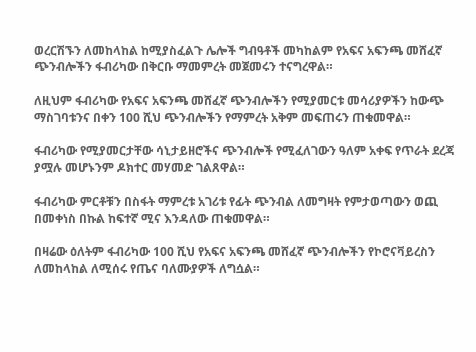ወረርሽኙን ለመከላከል ከሚያስፈልጉ ሌሎች ግብዓቶች መካከልም የአፍና አፍንጫ መሸፈኛ ጭንብሎችን ፋብሪካው በቅርቡ ማመምረት መጀመሩን ተናግረዋል።

ለዚህም ፋብሪካው የአፍና አፍንጫ መሸፈኛ ጭንብሎችን የሚያመርቱ መሳሪያዎችን ከውጭ ማስገባቱንና በቀን 100 ሺህ ጭንብሎችን የማምረት አቅም መፍጠሩን ጠቁመዋል።

ፋብሪካው የሚያመርታቸው ሳኒታይዘሮችና ጭንብሎች የሚፈለገውን ዓለም አቀፍ የጥራት ደረጃ ያሟሉ መሆኑንም ዶክተር መሃመድ ገልጸዋል።

ፋብሪካው ምርቶቹን በስፋት ማምረቱ አገሪቱ የፊት ጭንብል ለመግዛት የምታወጣውን ወጪ በመቀነስ በኩል ከፍተኛ ሚና እንዳለው ጠቁመዋል።

በዛሬው ዕለትም ፋብሪካው 100 ሺህ የአፍና አፍንጫ መሸፈኛ ጭንብሎችን የኮሮናቫይረስን ለመከላከል ለሚሰሩ የጤና ባለሙያዎች ለግሷል።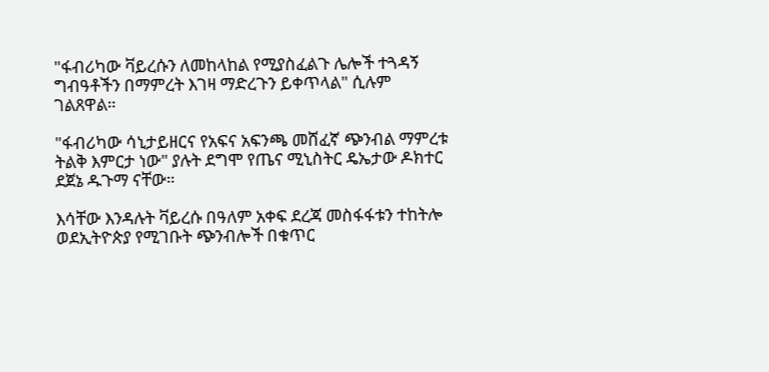"ፋብሪካው ቫይረሱን ለመከላከል የሚያስፈልጉ ሌሎች ተጓዳኝ ግብዓቶችን በማምረት እገዛ ማድረጉን ይቀጥላል" ሲሉም ገልጸዋል።

"ፋብሪካው ሳኒታይዘርና የአፍና አፍንጫ መሸፈኛ ጭንብል ማምረቱ ትልቅ እምርታ ነው" ያሉት ደግሞ የጤና ሚኒስትር ዴኤታው ዶክተር ደጀኔ ዱጉማ ናቸው።

እሳቸው እንዳሉት ቫይረሱ በዓለም አቀፍ ደረጃ መስፋፋቱን ተከትሎ ወደኢትዮጵያ የሚገቡት ጭንብሎች በቁጥር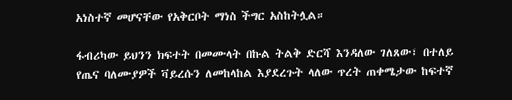አነስተኛ መሆናቸው የአቅርቦት ማነስ ችግር አስከትሏል።

ፋብሪካው ይህንን ክፍተት በመሙላት በኩል ትልቅ ድርሻ እንዳለው ገለጸው፣ በተለይ የጤና ባለሙያዎች ቫይረሱን ለመከላከል እያደረጉት ላለው ጥረት ጠቀሜታው ከፍተኛ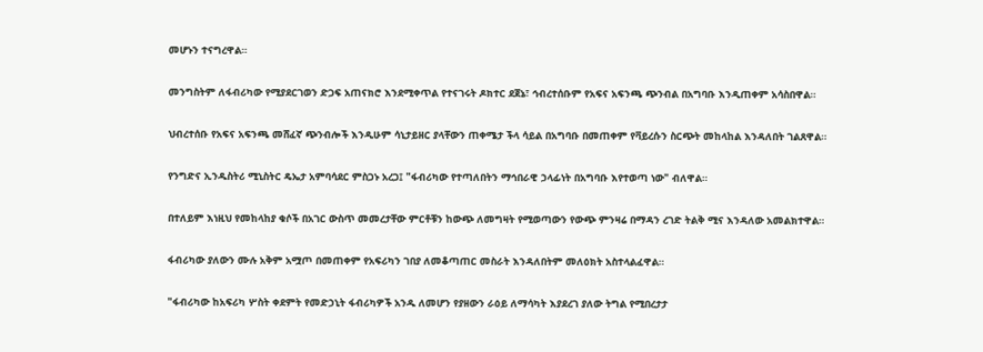መሆኑን ተናግረዋል።

መንግስትም ለፋብሪካው የሚያደርገወን ድጋፍ አጠናክሮ እንደሚቀጥል የተናገሩት ዶክተር ደጀኔ፣ ኅብረተሰቡም የአፍና አፍንጫ ጭንብል በአግባቡ እንዲጠቀም አሳስበዋል።

ህብረተሰቡ የአፍና አፍንጫ መሸፈኛ ጭንብሎች እንዲሁም ሳኒታይዘር ያላቸውን ጠቀሜታ ችላ ሳይል በአግባቡ በመጠቀም የቫይረሱን ስርጭት መከላከል እንዳለበት ገልጸዋል።

የንግድና ኢንዱስትሪ ሚኒስትር ዴኤታ አምባሳደር ምስጋኑ አረጋ፤ "ፋብሪካው የተጣለበትን ማኅበራዊ ኃላፊነት በአግባቡ እየተወጣ ነው" ብለዋል።

በተለይም እነዚህ የመከላከያ ቁሶች በአገር ውስጥ መመረታቸው ምርቶቹን ከውጭ ለመግዛት የሚወጣውን የውጭ ምንዛሬ በማዳን ረገድ ትልቅ ሚና እንዳለው አመልክተዋል።

ፋብሪካው ያለውን ሙሉ አቅም አሟጦ በመጠቀም የአፍሪካን ገበያ ለመቆጣጠር መስራት እንዳለበትም መለዕክት አስተላልፈዋል።

"ፋብሪካው ከአፍሪካ ሦስት ቀደምት የመድኃኒት ፋብሪካዎች አንዱ ለመሆን የያዘውን ራዕይ ለማሳካት እያደረገ ያለው ትግል የሚበረታታ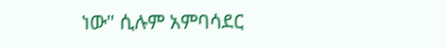ነው" ሲሉም አምባሳደር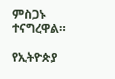ምስጋኑ ተናግረዋል።

የኢትዮጵያ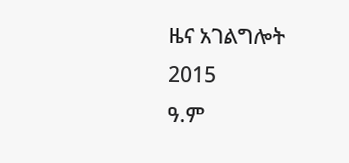ዜና አገልግሎት
2015
ዓ.ም